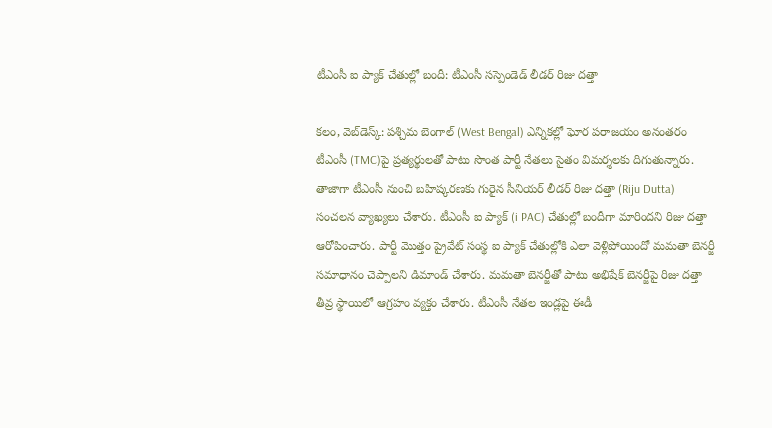టీఎంసీ ఐ ప్యాక్ చేతుల్లో బందీ: టీఎంసీ స‌స్పెండెడ్ లీడ‌ర్‌ రిజు దత్తా

క‌లం, వెబ్‌డెస్క్‌: ప‌శ్చిమ బెంగాల్ (West Bengal) ఎన్నిక‌ల్లో ఘోర ప‌రాజ‌యం అనంత‌రం టీఎంసీ (TMC)పై ప్ర‌త్య‌ర్థుల‌తో పాటు సొంత పార్టీ నేత‌లు సైతం విమ‌ర్శ‌ల‌కు దిగుతున్నారు. తాజాగా టీఎంసీ నుంచి బ‌హిష్క‌ర‌ణ‌కు గురైన సీనియ‌ర్ లీడ‌ర్ రిజు ద‌త్తా (Riju Dutta) సంచ‌ల‌న వ్యాఖ్య‌లు చేశారు. టీఎంసీ ఐ ప్యాక్ (i PAC) చేతుల్లో బందీగా మారింద‌ని రిజు ద‌త్తా ఆరోపించారు. పార్టీ మొత్తం ప్రైవేట్ సంస్థ ఐ ప్యాక్ చేతుల్లోకి ఎలా వెళ్లిపోయిందో మ‌మ‌తా బెన‌ర్జీ స‌మాధానం చెప్పాల‌ని డిమాండ్ చేశారు. మ‌మ‌తా బెన‌ర్జీతో పాటు అభిషేక్ బెన‌ర్జీపై రిజు ద‌త్తా తీవ్ర స్థాయిలో ఆగ్ర‌హం వ్య‌క్తం చేశారు. టీఎంసీ నేత‌ల ఇండ్ల‌పై ఈడీ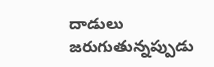దాడులు జ‌రుగుతున్న‌ప్పుడు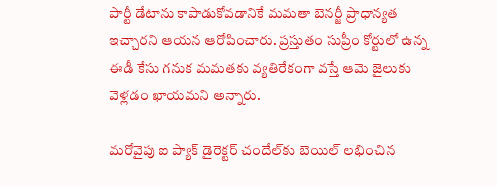పార్టీ డేటాను కాపాడుకోవ‌డానికే మ‌మ‌తా బెన‌ర్జీ ప్రాధాన్య‌త ఇచ్చార‌ని ఆయ‌న ఆరోపించారు. ప్ర‌స్తుతం సుప్రీం కోర్టులో ఉన్న ఈడీ కేసు గ‌నుక మ‌మ‌త‌కు వ్య‌తిరేకంగా వ‌స్తే ఆమె జైలుకు వెళ్ల‌డం ఖాయ‌మ‌ని అన్నారు.

మ‌రోవైపు ఐ ప్యాక్ డైరెక్ట‌ర్ చందేల్‌కు బెయిల్ ల‌భించిన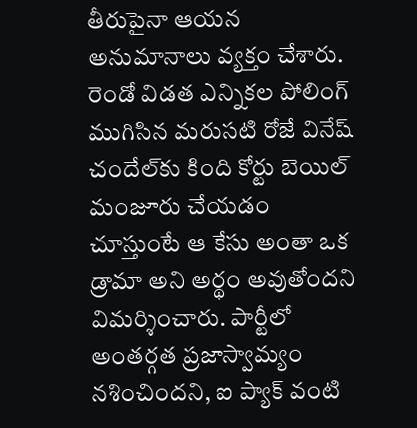తీరుపైనా ఆయ‌న అనుమానాలు వ్య‌క్తం చేశారు. రెండో విడ‌త ఎన్నిక‌ల పోలింగ్ ముగిసిన మ‌రుసటి రోజే వినేష్ చందేల్‌కు కింది కోర్టు బెయిల్ మంజూరు చేయ‌డం చూస్తుంటే ఆ కేసు అంతా ఒక డ్రామా అని అర్థం అవుతోంద‌ని విమ‌ర్శించారు. పార్టీలో అంత‌ర్గ‌త ప్ర‌జాస్వామ్యం న‌శించింద‌ని, ఐ ప్యాక్ వంటి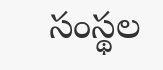సంస్థ‌ల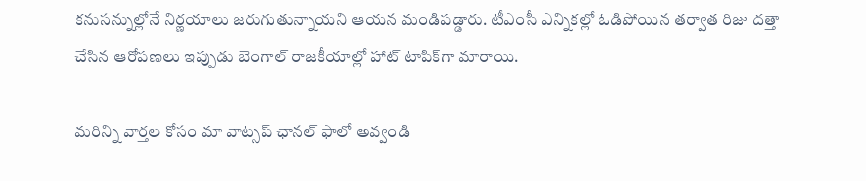క‌నుస‌న్నుల్లోనే నిర్ణ‌యాలు జ‌రుగుతున్నాయ‌ని ఆయ‌న మండిప‌డ్డారు. టీఎంసీ ఎన్నిక‌ల్లో ఓడిపోయిన త‌ర్వాత రిజు ద‌త్తా చేసిన ఆరోప‌ణ‌లు ఇప్పుడు బెంగాల్ రాజ‌కీయాల్లో హాట్ టాపిక్‌గా మారాయి.

మ‌రిన్ని వార్త‌ల కోసం మా వాట్స‌ప్ ఛాన‌ల్ ఫాలో అవ్వండి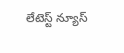లేటెస్ట్ న్యూస్‌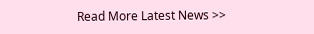Read More Latest News >>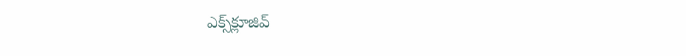ఎక్స్‌క్లూజివ్‌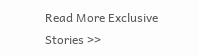Read More Exclusive Stories >>